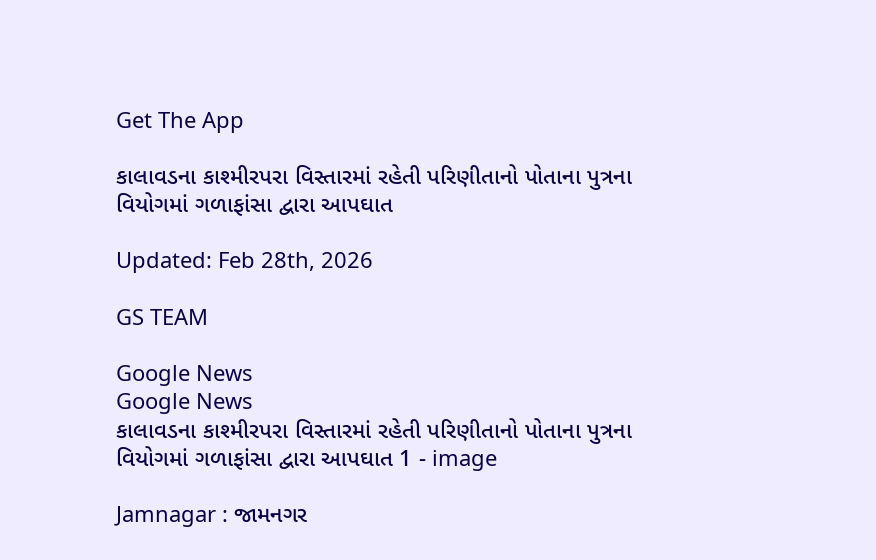Get The App

કાલાવડના કાશ્મીરપરા વિસ્તારમાં રહેતી પરિણીતાનો પોતાના પુત્રના વિયોગમાં ગળાફાંસા દ્વારા આપઘાત

Updated: Feb 28th, 2026

GS TEAM

Google News
Google News
કાલાવડના કાશ્મીરપરા વિસ્તારમાં રહેતી પરિણીતાનો પોતાના પુત્રના વિયોગમાં ગળાફાંસા દ્વારા આપઘાત 1 - image

Jamnagar : જામનગર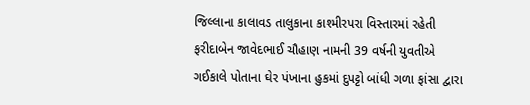જિલ્લાના કાલાવડ તાલુકાના કાશ્મીરપરા વિસ્તારમાં રહેતી ફરીદાબેન જાવેદભાઈ ચૌહાણ નામની 39 વર્ષની યુવતીએ ગઈકાલે પોતાના ઘેર પંખાના હુકમાં દુપટ્ટો બાંધી ગળા ફાંસા દ્વારા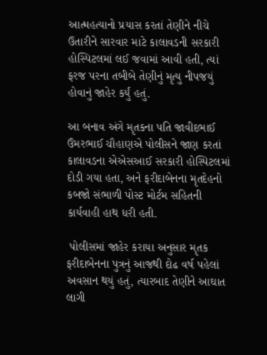આત્મહત્યાનો પ્રયાસ કરતાં તેણીને નીચે ઉતારીને સારવાર માટે કાલાવડની સરકારી હોસ્પિટલમાં લઈ જવામાં આવી હતી, ત્યાં ફરજ પરના તબીબે તેણીનું મૃત્યુ નીપજયું હોવાનું જાહેર કર્યું હતું.

આ બનાવ અંગે મૃતકના પતિ જાવીદભાઈ ઉંમરભાઈ ચૌહાણએ પોલીસને જાણ કરતાં કાલાવડના એએસઆઈ સરકારી હોસ્પિટલમાં દોડી ગયા હતા, અને ફરીદાબેનના મૃતદેહનો કબજો સંભાળી પોસ્ટ મોર્ટમ સહિતની કાર્યવાહી હાથ ધરી હતી.

 પોલીસમાં જાહેર કરાયા અનુસાર મૃતક ફરીદાબેનના પુત્રનું આજથી દોઢ વર્ષ પહેલાં અવસાન થયું હતું, ત્યારબાદ તેણીને આઘાત લાગી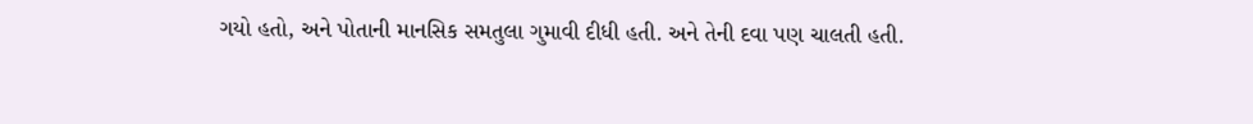ગયો હતો, અને પોતાની માનસિક સમતુલા ગુમાવી દીધી હતી. અને તેની દવા પણ ચાલતી હતી.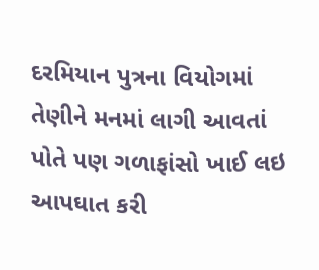દરમિયાન પુત્રના વિયોગમાં તેણીને મનમાં લાગી આવતાં પોતે પણ ગળાફાંસો ખાઈ લઇ આપઘાત કરી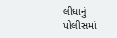લીધાનું પોલીસમાં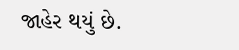જાહેર થયું છે.